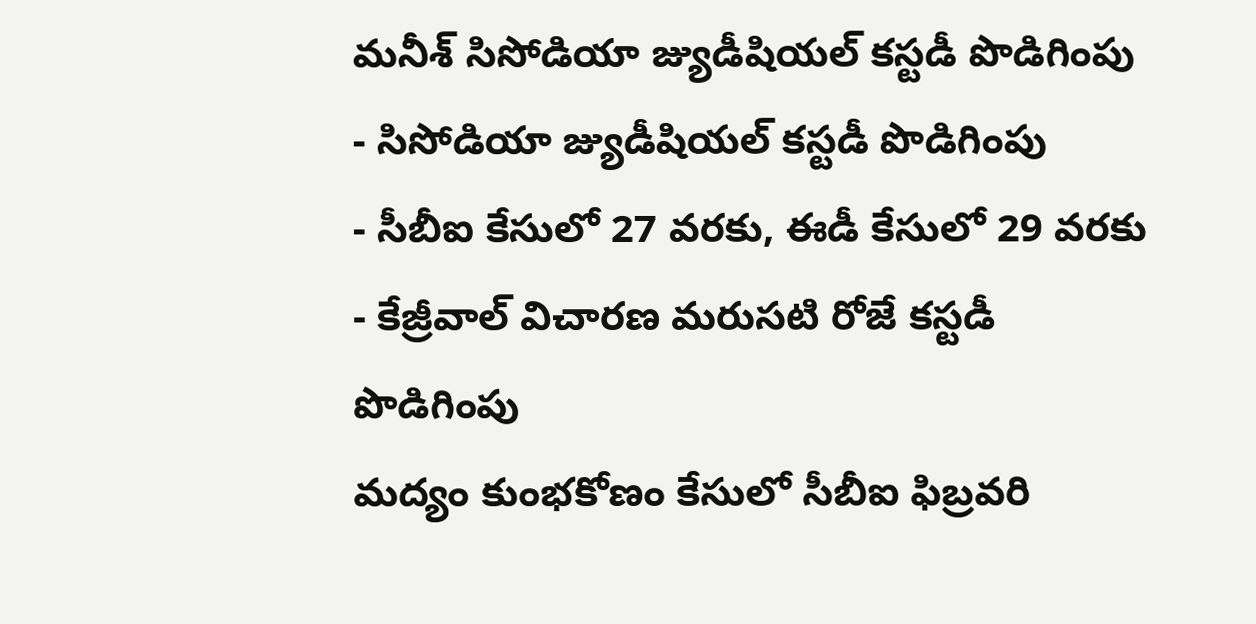మనీశ్ సిసోడియా జ్యుడీషియల్ కస్టడీ పొడిగింపు
- సిసోడియా జ్యుడీషియల్ కస్టడీ పొడిగింపు
- సీబీఐ కేసులో 27 వరకు, ఈడీ కేసులో 29 వరకు
- కేజ్రీవాల్ విచారణ మరుసటి రోజే కస్టడీ పొడిగింపు
మద్యం కుంభకోణం కేసులో సీబీఐ ఫిబ్రవరి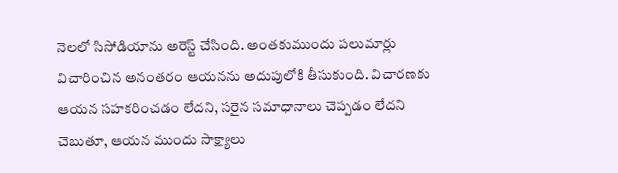నెలలో సిసోడియాను అరెస్ట్ చేసింది. అంతకుముందు పలుమార్లు విచారించిన అనంతరం ఆయనను అదుపులోకి తీసుకుంది. విచారణకు ఆయన సహకరించడం లేదని, సరైన సమాధానాలు చెప్పడం లేదని చెబుతూ, ఆయన ముందు సాక్ష్యాలు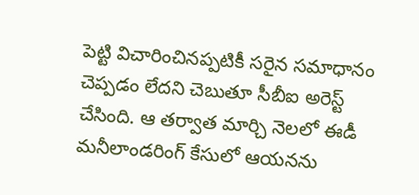పెట్టి విచారించినప్పటికీ సరైన సమాధానం చెప్పడం లేదని చెబుతూ సీబీఐ అరెస్ట్ చేసింది. ఆ తర్వాత మార్చి నెలలో ఈడీ మనీలాండరింగ్ కేసులో ఆయనను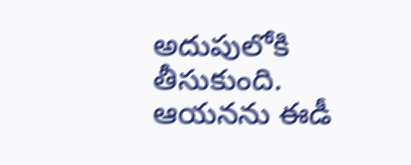అదుపులోకి తీసుకుంది. ఆయనను ఈడీ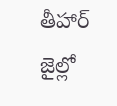తీహార్ జైల్లో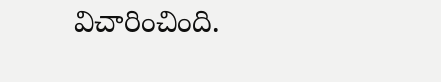విచారించింది.